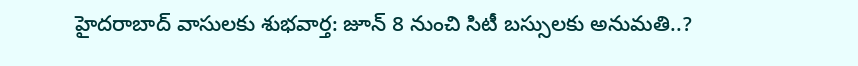హైదరాబాద్ వాసులకు శుభవార్త: జూన్ 8 నుంచి సిటీ బస్సులకు అనుమతి..?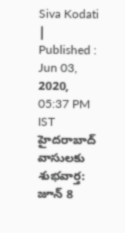Siva Kodati |
Published : Jun 03, 2020, 05:37 PM IST
హైదరాబాద్ వాసులకు శుభవార్త: జూన్ 8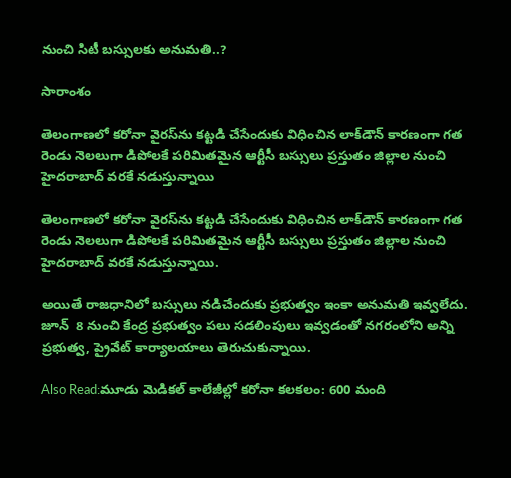నుంచి సిటీ బస్సులకు అనుమతి..?

సారాంశం

తెలంగాణలో కరోనా వైరస్‌ను కట్టడి చేసేందుకు విధించిన లాక్‌డౌన్ కారణంగా గత రెండు నెలలుగా డిపోలకే పరిమితమైన ఆర్టీసీ బస్సులు ప్రస్తుతం జిల్లాల నుంచి హైదరాబాద్ వరకే నడుస్తున్నాయి

తెలంగాణలో కరోనా వైరస్‌ను కట్టడి చేసేందుకు విధించిన లాక్‌డౌన్ కారణంగా గత రెండు నెలలుగా డిపోలకే పరిమితమైన ఆర్టీసీ బస్సులు ప్రస్తుతం జిల్లాల నుంచి హైదరాబాద్ వరకే నడుస్తున్నాయి.

అయితే రాజధానిలో బస్సులు నడిచేందుకు ప్రభుత్వం ఇంకా అనుమతి ఇవ్వలేదు. జూన్  8 నుంచి కేంద్ర ప్రభుత్వం పలు సడలింపులు ఇవ్వడంతో నగరంలోని అన్ని ప్రభుత్వ, ప్రైవేట్ కార్యాలయాలు తెరుచుకున్నాయి.

Also Read:మూడు మెడికల్ కాలేజీల్లో కరోనా కలకలం: 600 మంది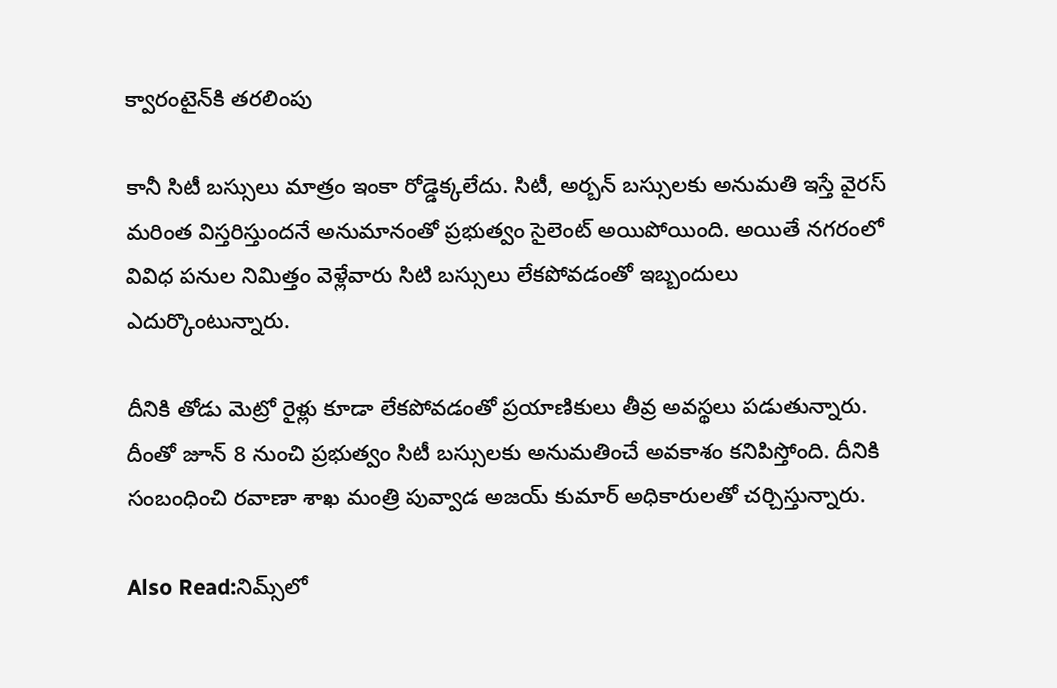క్వారంటైన్‌కి తరలింపు

కానీ సిటీ బస్సులు మాత్రం ఇంకా రోడ్డెక్కలేదు. సిటీ, అర్బన్ బస్సులకు అనుమతి ఇస్తే వైరస్ మరింత విస్తరిస్తుందనే అనుమానంతో ప్రభుత్వం సైలెంట్ అయిపోయింది. అయితే నగరంలో వివిధ పనుల నిమిత్తం వెళ్లేవారు సిటి బస్సులు లేకపోవడంతో ఇబ్బందులు ఎదుర్కొంటున్నారు.

దీనికి తోడు మెట్రో రైళ్లు కూడా లేకపోవడంతో ప్రయాణికులు తీవ్ర అవస్థలు పడుతున్నారు. దీంతో జూన్ 8 నుంచి ప్రభుత్వం సిటీ బస్సులకు అనుమతించే అవకాశం కనిపిస్తోంది. దీనికి సంబంధించి రవాణా శాఖ మంత్రి పువ్వాడ అజయ్ కుమార్ అధికారులతో చర్చిస్తున్నారు.

Also Read:నిమ్స్‌లో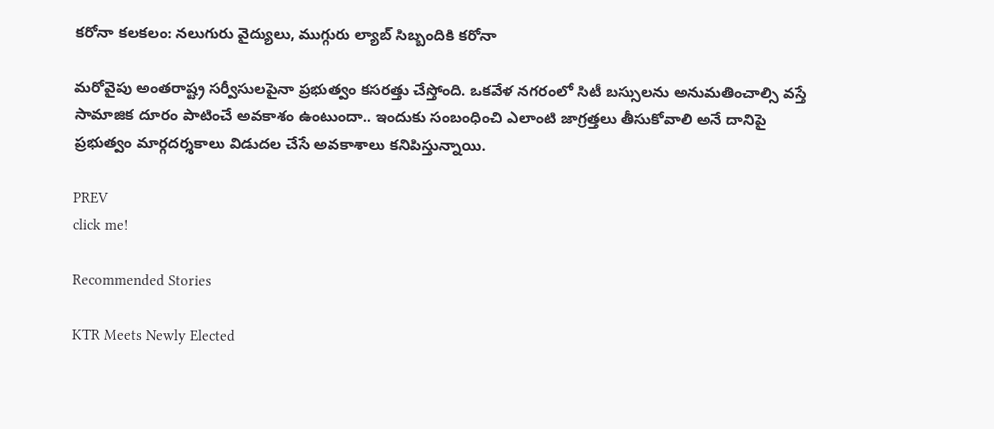కరోనా కలకలం: నలుగురు వైద్యులు, ముగ్గురు ల్యాబ్ సిబ్బందికి కరోనా

మరోవైపు అంతరాష్ట్ర సర్వీసులపైనా ప్రభుత్వం కసరత్తు చేస్తోంది. ఒకవేళ నగరంలో సిటీ బస్సులను అనుమతించాల్సి వస్తే సామాజిక దూరం పాటించే అవకాశం ఉంటుందా.. ఇందుకు సంబంధించి ఎలాంటి జాగ్రత్తలు తీసుకోవాలి అనే దానిపై ప్రభుత్వం మార్గదర్శకాలు విడుదల చేసే అవకాశాలు కనిపిస్తున్నాయి.

PREV
click me!

Recommended Stories

KTR Meets Newly Elected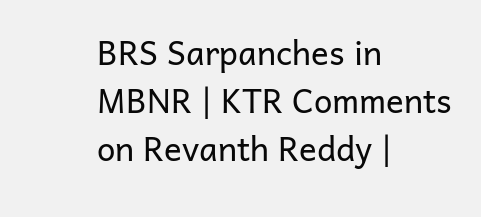BRS Sarpanches in MBNR | KTR Comments on Revanth Reddy |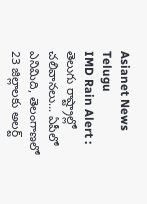Asianet News Telugu
IMD Rain Alert : తెలుగు రాష్ట్రాల్లో చలివానలు... ఏపీలో ఎనిమిది, తెలంగాణలో 23 జిల్లాలకు అలర్ట్